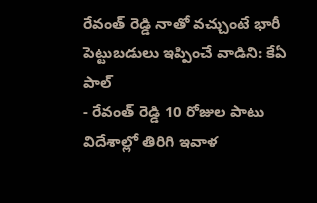రేవంత్ రెడ్డి నాతో వచ్చుంటే భారీ పెట్టుబడులు ఇప్పించే వాడిని: కేఏ పాల్
- రేవంత్ రెడ్డి 10 రోజుల పాటు విదేశాల్లో తిరిగి ఇవాళ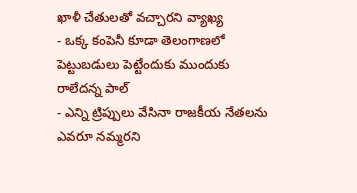ఖాళీ చేతులతో వచ్చారని వ్యాఖ్య
- ఒక్క కంపెనీ కూడా తెలంగాణలో పెట్టుబడులు పెట్టేందుకు ముందుకు రాలేదన్న పాల్
- ఎన్ని ట్రిప్పులు వేసినా రాజకీయ నేతలను ఎవరూ నమ్మరని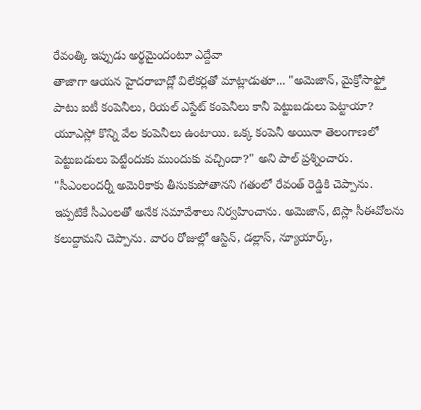రేవంత్కి ఇప్పుడు అర్థమైందంటూ ఎద్దేవా
తాజాగా ఆయన హైదరాబాద్లో విలేకర్లతో మాట్లాడుతూ... "అమెజాన్, మైక్రోసాఫ్ట్తో పాటు ఐటీ కంపెనీలు, రియల్ ఎస్టేట్ కంపెనీలు కానీ పెట్టుబడులు పెట్టాయా? యూఎస్లో కొన్ని వేల కంపెనీలు ఉంటాయి. ఒక్క కంపెనీ అయినా తెలంగాణలో పెట్టుబడులు పెట్టేందుకు ముందుకు వచ్చిందా?" అని పాల్ ప్రశ్నించారు.
"సీఎంలందర్నీ అమెరికాకు తీసుకుపోతానని గతంలో రేవంత్ రెడ్డికి చెప్పాను. ఇప్పటికే సీఎంలతో అనేక సమావేశాలు నిర్వహించాను. అమెజాన్, టెస్లా సీఈవోలను కలుద్దామని చెప్పాను. వారం రోజుల్లో ఆస్టిన్, డల్లాస్, న్యూయార్క్,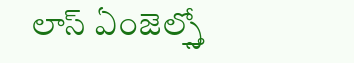లాస్ ఏంజెల్స్తో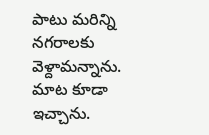పాటు మరిన్ని నగరాలకు వెళ్దామన్నాను. మాట కూడా ఇచ్చాను.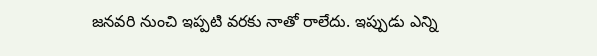జనవరి నుంచి ఇప్పటి వరకు నాతో రాలేదు. ఇప్పుడు ఎన్ని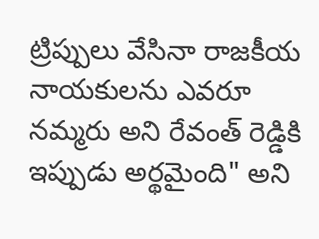ట్రిప్పులు వేసినా రాజకీయ నాయకులను ఎవరూ నమ్మరు అని రేవంత్ రెడ్డికి ఇప్పుడు అర్థమైంది" అని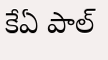కేఏ పాల్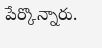పేర్కొన్నారు.